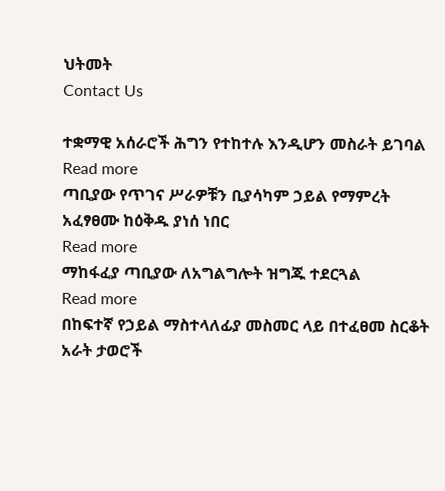ህትመት
Contact Us

ተቋማዊ አሰራሮች ሕግን የተከተሉ እንዲሆን መስራት ይገባል
Read more
ጣቢያው የጥገና ሥራዎቹን ቢያሳካም ኃይል የማምረት አፈፃፀሙ ከዕቅዱ ያነሰ ነበር
Read more
ማከፋፈያ ጣቢያው ለአግልግሎት ዝግጁ ተደርጓል
Read more
በከፍተኛ የኃይል ማስተላለፊያ መስመር ላይ በተፈፀመ ስርቆት አራት ታወሮች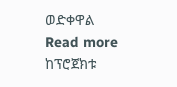ወድቀዋል
Read more
ከፕሮጀክቱ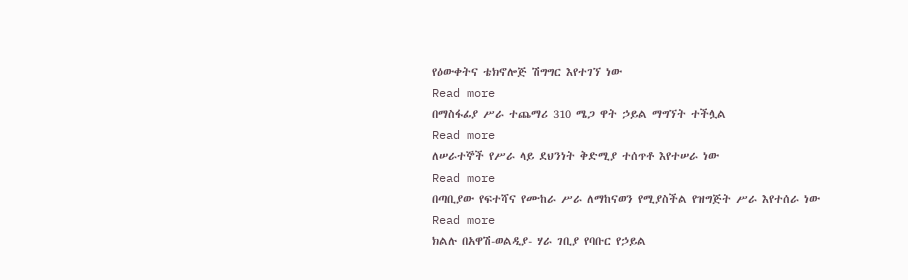የዕውቀትና ቴክኖሎጅ ሽግግር እየተገኘ ነው
Read more
በማስፋፊያ ሥራ ተጨማሪ 310 ሜጋ ዋት ኃይል ማግኘት ተችሏል
Read more
ለሠራተኞች የሥራ ላይ ደህንነት ቅድሚያ ተሰጥቶ እየተሠራ ነው
Read more
በጣቢያው የፍተሻና የሙከራ ሥራ ለማከናወን የሚያስችል የዝግጅት ሥራ እየተሰራ ነው
Read more
ክልሉ በአዋሽ-ወልዲያ- ሃራ ገቢያ የባቡር የኃይል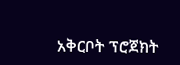አቅርቦት ፕሮጀክት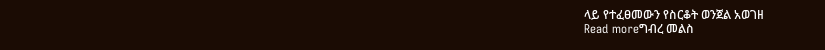ላይ የተፈፀመውን የስርቆት ወንጀል አወገዘ
Read moreግብረ መልስ